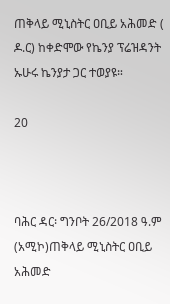ጠቅላይ ሚኒስትር ዐቢይ አሕመድ ( ዶ.ር) ከቀድሞው የኬንያ ፕሬዝዳንት ኡሁሩ ኬንያታ ጋር ተወያዩ።

20



ባሕር ዳር፡ ግንቦት 26/2018 ዓ.ም (አሚኮ)ጠቅላይ ሚኒስትር ዐቢይ አሕመድ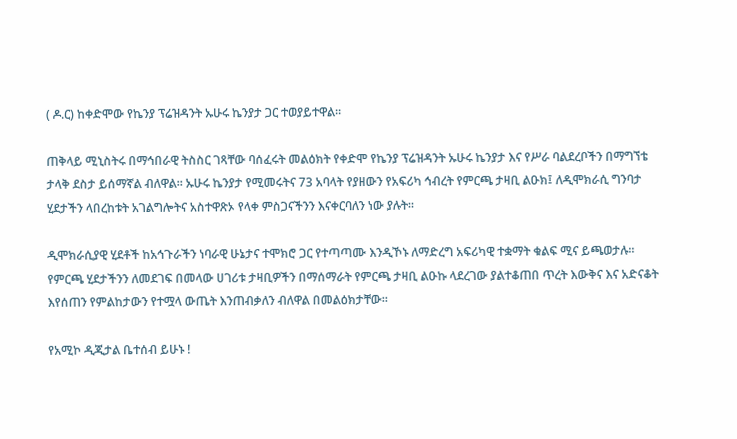( ዶ.ር) ከቀድሞው የኬንያ ፕሬዝዳንት ኡሁሩ ኬንያታ ጋር ተወያይተዋል።

ጠቅላይ ሚኒስትሩ በማኅበራዊ ትስስር ገጻቸው ባሰፈሩት መልዕክት የቀድሞ የኬንያ ፕሬዝዳንት ኡሁሩ ኬንያታ እና የሥራ ባልደረቦችን በማግኘቴ ታላቅ ደስታ ይሰማኛል ብለዋል። ኡሁሩ ኬንያታ የሚመሩትና 73 አባላት የያዘውን የአፍሪካ ኅብረት የምርጫ ታዛቢ ልዑክ፤ ለዲሞክራሲ ግንባታ ሂደታችን ላበረከቱት አገልግሎትና አስተዋጽኦ የላቀ ምስጋናችንን እናቀርባለን ነው ያሉት።

ዲሞክራሲያዊ ሂደቶች ከአኅጉራችን ነባራዊ ሁኔታና ተሞክሮ ጋር የተጣጣሙ እንዲኾኑ ለማድረግ አፍሪካዊ ተቋማት ቁልፍ ሚና ይጫወታሉ። የምርጫ ሂደታችንን ለመደገፍ በመላው ሀገሪቱ ታዛቢዎችን በማሰማራት የምርጫ ታዛቢ ልዑኩ ላደረገው ያልተቆጠበ ጥረት እውቅና እና አድናቆት እየሰጠን የምልከታውን የተሟላ ውጤት እንጠብቃለን ብለዋል በመልዕክታቸው።

የአሚኮ ዲጂታል ቤተሰብ ይሁኑ !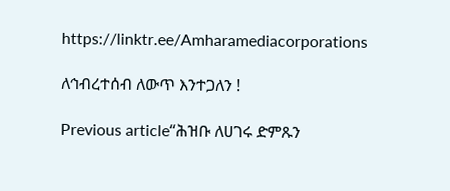https://linktr.ee/Amharamediacorporations

ለኅብረተሰብ ለውጥ እንተጋለን !

Previous article“ሕዝቡ ለሀገሩ ድምጹን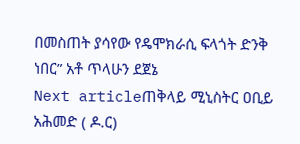በመስጠት ያሳየው የዴሞክራሲ ፍላጎት ድንቅ ነበር” አቶ ጥላሁን ደጀኔ
Next articleጠቅላይ ሚኒስትር ዐቢይ አሕመድ ( ዶ.ር)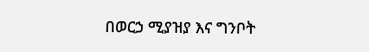በወርኃ ሚያዝያ እና ግንቦት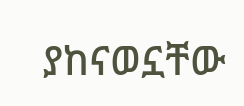ያከናወኗቸው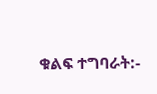ቁልፍ ተግባራት:-